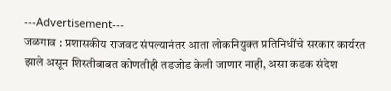---Advertisement---
जळगाव : प्रशासकीय राजवट संपल्यानंतर आता लोकनियुक्त प्रतिनिधींचे सरकार कार्यरत झाले असून शिस्तीबाबत कोणतीही तडजोड केली जाणार नाही, असा कडक संदेश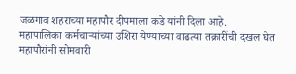जळगाव शहराच्या महापौर दीपमाला कडे यांनी दिला आहे.
महापालिका कर्मचाऱ्यांच्या उशिरा येण्याच्या वाढत्या तक्रारींची दखल घेत महापौरांनी सोमवारी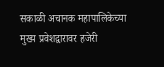सकाळी अचानक महापालिकेच्या मुख्य प्रवेशद्वारावर हजेरी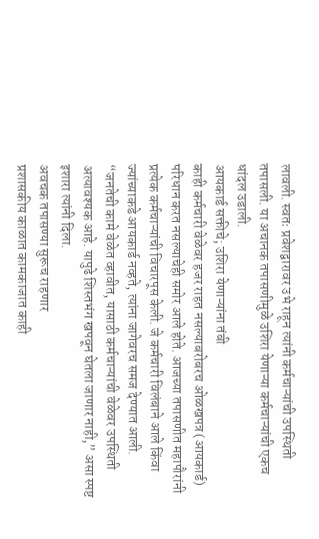लावली. स्वतः प्रवेशद्वारावर उभे राहून त्यांनी कर्मचाऱ्यांची उपस्थिती तपासली. या अचानक तपासणीमुळे उशिरा येणाऱ्या कर्मचाऱ्यांची एकच धांदल उडाली.
आयकार्ड सक्तीचे; उशिरा येणाऱ्यांना तंबी
काही कर्मचारी वेळेवर हजर राहत नसल्याबरोबरच ओळखपत्र (आयकार्ड) परिधान करत नसल्याचेही समोर आले होते. आजच्या तपासणीत महापौरांनी प्रत्येक कर्मचाऱ्यांची विचारपूस केली. जे कर्मचारी विलंबाने आले किंवा ज्यांच्याकडे आयकार्ड नव्हते, त्यांना जागेवरच समज देण्यात आली.
“जनतेची कामे वेळेत व्हावीत, यासाठी कर्मचाऱ्यांची वेळेवर उपस्थिती अत्यावश्यक आहे. यापुढे शिस्तभंग खपवून घेतला जाणार नाही,” असा स्पष्ट इशारा त्यांनी दिला.
अवचक तपासण्या सुरूच राहणार
प्रशासकीय काळात कामकाजात काही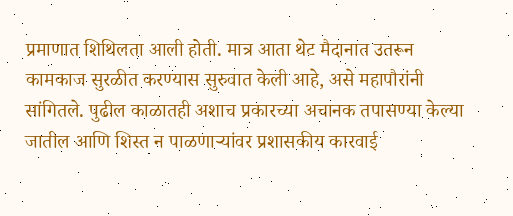प्रमाणात शिथिलता आली होती. मात्र आता थेट मैदानात उतरून कामकाज सुरळीत करण्यास सुरुवात केली आहे, असे महापौरांनी सांगितले. पुढील काळातही अशाच प्रकारच्या अचानक तपासण्या केल्या जातील आणि शिस्त न पाळणाऱ्यांवर प्रशासकीय कारवाई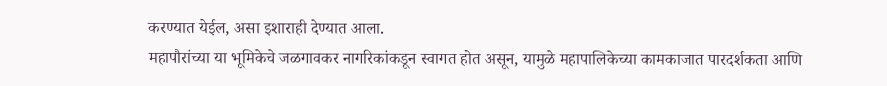करण्यात येईल, असा इशाराही देण्यात आला.
महापौरांच्या या भूमिकेचे जळगावकर नागरिकांकडून स्वागत होत असून, यामुळे महापालिकेच्या कामकाजात पारदर्शकता आणि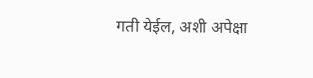गती येईल, अशी अपेक्षा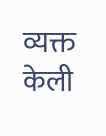व्यक्त केली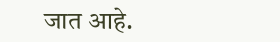जात आहे.